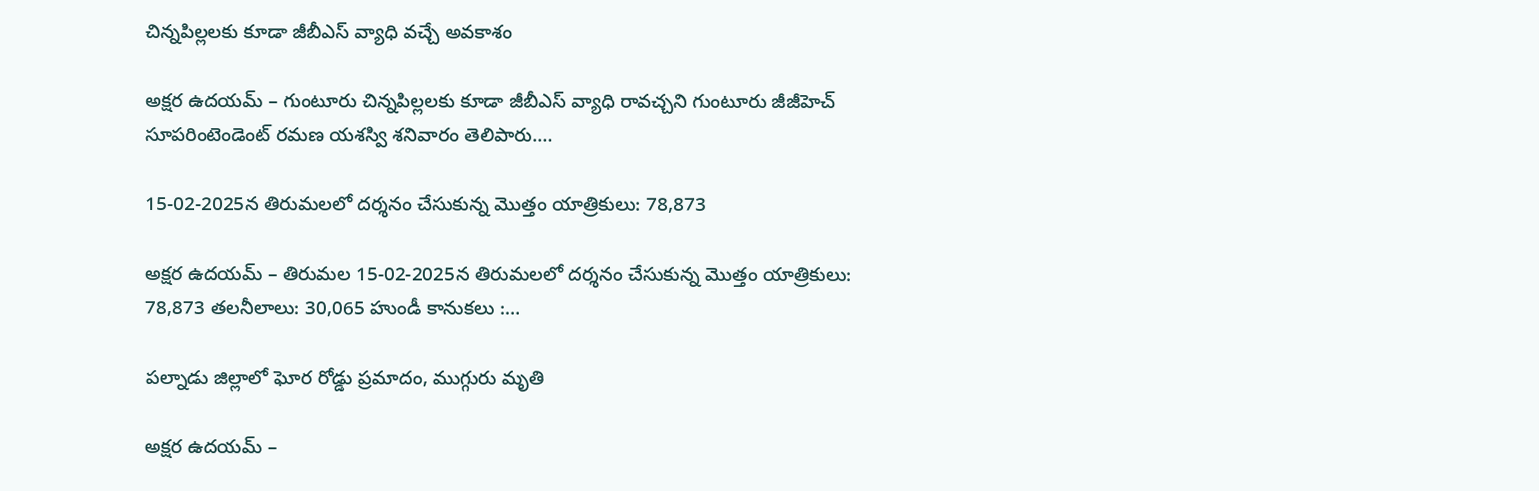చిన్నపిల్లలకు కూడా జీబీఎస్ వ్యాధి వచ్చే అవకాశం

అక్షర ఉదయమ్ – గుంటూరు చిన్నపిల్లలకు కూడా జీబీఎస్ వ్యాధి రావచ్చని గుంటూరు జీజీహెచ్ సూపరింటెండెంట్ రమణ యశస్వి శనివారం తెలిపారు.…

15-02-2025న తిరుమలలో దర్శనం చేసుకున్న మొత్తం యాత్రికులు: 78,873

అక్షర ఉదయమ్ – తిరుమల 15-02-2025న తిరుమలలో దర్శనం చేసుకున్న మొత్తం యాత్రికులు: 78,873 తలనీలాలు: 30,065 హుండీ కానుకలు :…

పల్నాడు జిల్లాలో ఘోర రోడ్డు ప్రమాదం, ముగ్గురు మృతి

అక్షర ఉదయమ్ –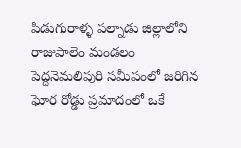పిడుగురాళ్ళ పల్నాడు జిల్లాలోని రాజుపాలెం మండలం పెద్దనెమలిపురి సమీపంలో జరిగిన ఘోర రోడ్డు ప్రమాదంలో ఒకే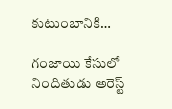కుటుంబానికి…

గంజాయి కేసులో నిందితుడు అరెస్ట్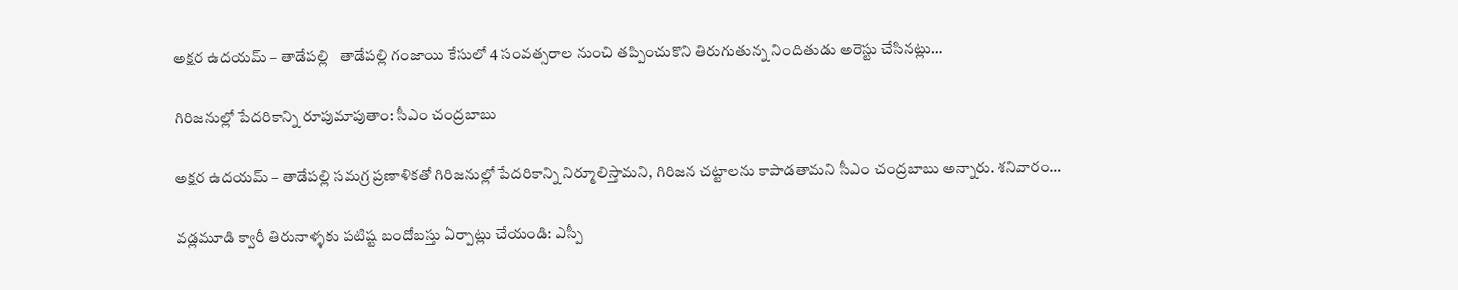అక్షర ఉదయమ్ – తాడేపల్లి   తాడేపల్లి గంజాయి కేసులో 4 సంవత్సరాల నుంచి తప్పించుకొని తిరుగుతున్న నిందితుడు అరెస్టు చేసినట్లు…

గిరిజనుల్లో పేదరికాన్ని రూపుమాపుతాం: సీఎం చంద్రబాబు

అక్షర ఉదయమ్ – తాడేపల్లి సమగ్ర ప్రణాళికతో గిరిజనుల్లో పేదరికాన్ని నిర్మూలిస్తామని, గిరిజన చట్టాలను కాపాడతామని సీఎం చంద్రబాబు అన్నారు. శనివారం…

వడ్లమూడి క్వారీ తిరునాళ్ళకు పటిష్ట బందోబస్తు ఏర్పాట్లు చేయండి: ఎస్పీ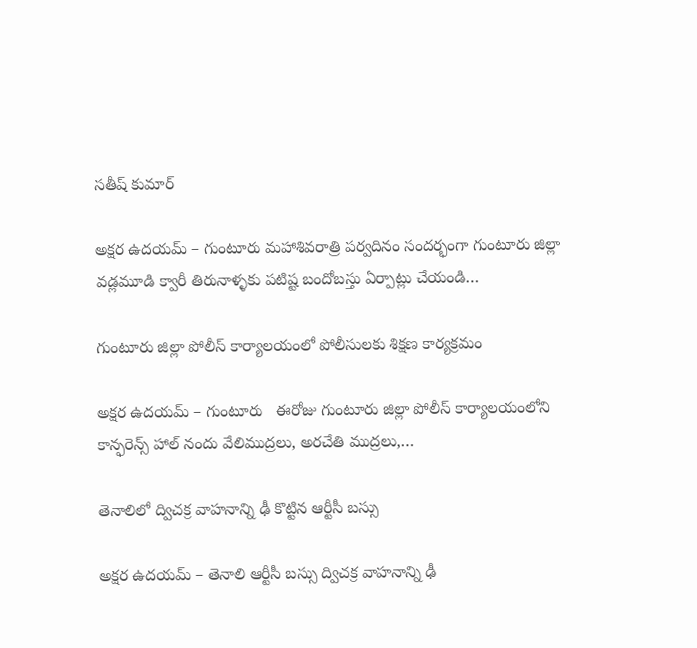సతీష్ కుమార్

అక్షర ఉదయమ్ – గుంటూరు మహాశివరాత్రి పర్వదినం సందర్భంగా గుంటూరు జిల్లా వడ్లమూడి క్వారీ తిరునాళ్ళకు పటిష్ట బందోబస్తు ఏర్పాట్లు చేయండి…

గుంటూరు జిల్లా పోలీస్ కార్యాలయంలో పోలీసులకు శిక్షణ కార్యక్రమం

అక్షర ఉదయమ్ – గుంటూరు   ఈరోజు గుంటూరు జిల్లా పోలీస్ కార్యాలయంలోని కాన్ఫరెన్స్ హాల్ నందు వేలిముద్రలు, అరచేతి ముద్రలు,…

తెనాలిలో ద్విచక్ర వాహనాన్ని ఢీ కొట్టిన ఆర్టీసీ బస్సు

అక్షర ఉదయమ్ – తెనాలి ఆర్టీసీ బస్సు ద్విచక్ర వాహనాన్ని ఢీ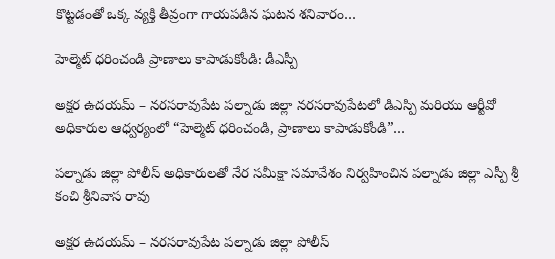కొట్టడంతో ఒక్క వ్యక్తి తీవ్రంగా గాయపడిన ఘటన శనివారం…

హెల్మెట్ ధరించండి ప్రాణాలు కాపాడుకోండి: డీఎస్పీ

అక్షర ఉదయమ్ – నరసరావుపేట పల్నాడు జిల్లా నరసరావుపేటలో డిఎస్పి మరియు ఆర్టీవో అధికారుల ఆధ్వర్యంలో “హెల్మెట్ ధరించండి, ప్రాణాలు కాపాడుకోండి”…

పల్నాడు జిల్లా పోలీస్ అధికారులతో నేర సమీక్షా సమావేశం నిర్వహించిన పల్నాడు జిల్లా ఎస్పీ శ్రీ కంచి శ్రీనివాస రావు

అక్షర ఉదయమ్ – నరసరావుపేట పల్నాడు జిల్లా పోలీస్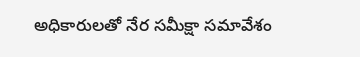అధికారులతో నేర సమీక్షా సమావేశం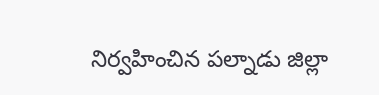నిర్వహించిన పల్నాడు జిల్లా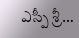ఎస్పీ శ్రీ…